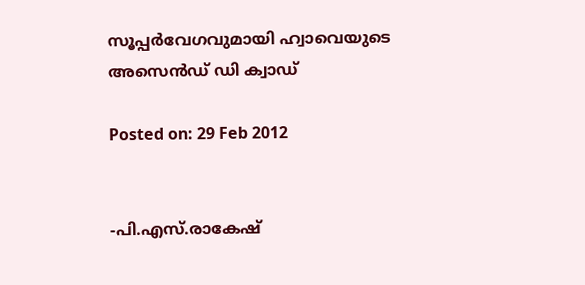സൂപ്പര്‍വേഗവുമായി ഹ്വാവെയുടെ അസെന്‍ഡ് ഡി ക്വാഡ്‌

Posted on: 29 Feb 2012


-പി.എസ്.രാകേഷ്‌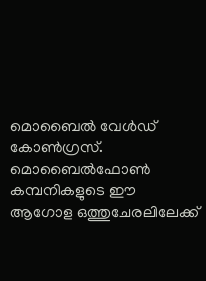മൊബൈല്‍ വേള്‍ഡ് കോണ്‍ഗ്രസ്. മൊബൈല്‍ഫോണ്‍ കമ്പനികളുടെ ഈ ആഗോള ഒത്തുചേരലിലേക്ക്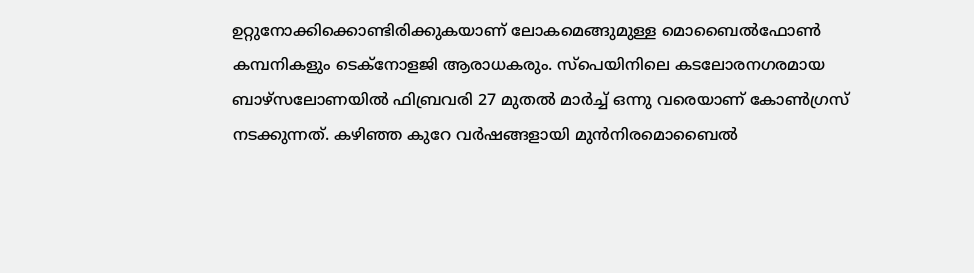ഉറ്റുനോക്കിക്കൊണ്ടിരിക്കുകയാണ് ലോകമെങ്ങുമുള്ള മൊബൈല്‍ഫോണ്‍ കമ്പനികളും ടെക്‌നോളജി ആരാധകരും. സ്‌പെയിനിലെ കടലോരനഗരമായ ബാഴ്‌സലോണയില്‍ ഫിബ്രവരി 27 മുതല്‍ മാര്‍ച്ച് ഒന്നു വരെയാണ് കോണ്‍ഗ്രസ് നടക്കുന്നത്. കഴിഞ്ഞ കുറേ വര്‍ഷങ്ങളായി മുന്‍നിരമൊബൈല്‍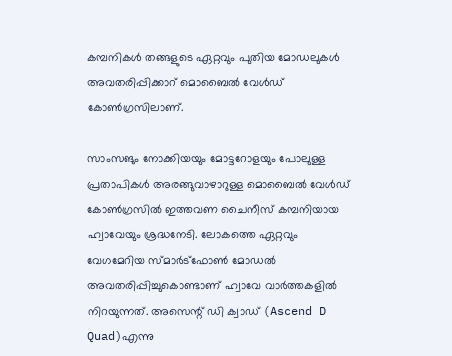കമ്പനികള്‍ തങ്ങളുടെ ഏറ്റവും പുതിയ മോഡലുകള്‍ അവതരിപ്പിക്കാറ് മൊബൈല്‍ വേള്‍ഡ് കോണ്‍ഗ്രസിലാണ്.

സാംസങും നോക്കിയയും മോട്ടറോളയും പോലുള്ള പ്രതാപികള്‍ അരങ്ങുവാഴാറുള്ള മൊബൈല്‍ വേള്‍ഡ് കോണ്‍ഗ്രസില്‍ ഇത്തവണ ചൈനീസ് കമ്പനിയായ ഹ്വാവേയും ശ്രദ്ധനേടി. ലോകത്തെ ഏറ്റവും വേഗമേറിയ സ്മാര്‍ട്‌ഫോണ്‍ മോഡല്‍ അവതരിപ്പിച്ചുകൊണ്ടാണ് ഹ്വാവേ വാര്‍ത്തകളില്‍ നിറയുന്നത്. അസെന്റ് ഡി ക്വാഡ് (Ascend D Quad)എന്നു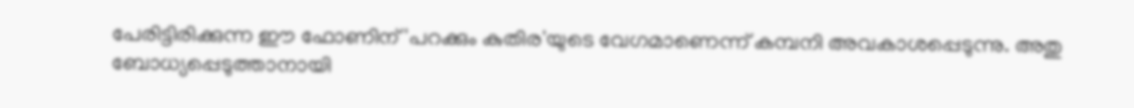പേരിട്ടിരിക്കുന്ന ഈ ഫോണിന് 'പറക്കും കുതിര'യുടെ വേഗമാണെന്ന് കമ്പനി അവകാശപ്പെടുന്നു. അതു ബോധ്യപ്പെടുത്താനായി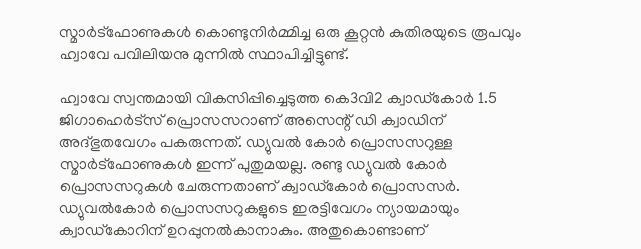സ്മാര്‍ട്‌ഫോണുകള്‍ കൊണ്ടുനിര്‍മ്മിച്ച ഒരു കൂറ്റന്‍ കുതിരയുടെ രൂപവും ഹ്വാവേ പവിലിയനു മുന്നില്‍ സ്ഥാപിച്ചിട്ടുണ്ട്.

ഹ്വാവേ സ്വന്തമായി വികസിപ്പിച്ചെടുത്ത കെ3വി2 ക്വാഡ്‌കോര്‍ 1.5 ജിഗാഹെര്‍ട്‌സ് പ്രൊസസറാണ് അസെന്റ് ഡി ക്വാഡിന് അദ്ഭുതവേഗം പകരുന്നത്. ഡ്യുവല്‍ കോര്‍ പ്രൊസസറുള്ള സ്മാര്‍ട്‌ഫോണുകള്‍ ഇന്ന് പുതുമയല്ല. രണ്ടു ഡ്യുവല്‍ കോര്‍ പ്രൊസസറുകള്‍ ചേരുന്നതാണ് ക്വാഡ്‌കോര്‍ പ്രൊസസര്‍. ഡ്യുവല്‍കോര്‍ പ്രൊസസറുകളുടെ ഇരട്ടിവേഗം ന്യായമായും ക്വാഡ്‌കോറിന് ഉറപ്പുനല്‍കാനാകും. അതുകൊണ്ടാണ്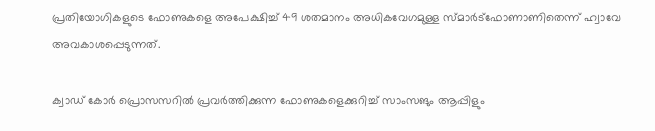പ്രതിയോഗികളുടെ ഫോണുകളെ അപേക്ഷിച്ച് 49 ശതമാനം അധികവേഗമുള്ള സ്മാര്‍ട്‌ഫോണാണിതെന്ന് ഹ്വാവേ അവകാശപ്പെടുന്നത്.

ക്വാഡ് കോര്‍ പ്രൊസസറില്‍ പ്രവര്‍ത്തിക്കുന്ന ഫോണുകളെക്കുറിച്ച് സാംസങും ആപ്പിളും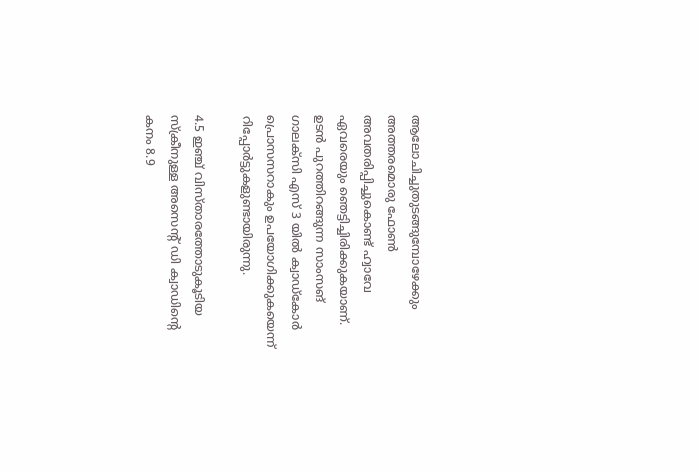ആലോചിച്ചുതുടങ്ങുമ്പോഴേക്കും അത്തരമൊരു ഫോണ്‍ അവതരിപ്പിച്ചുകൊണ്ട് ഹ്വാവേ ഏവരെയും ഞെട്ടിച്ചിരിക്കുകയാണ്. ഉടന്‍ പുറത്തിറങ്ങുന്ന സാംസങ് ഗാലക്‌സി എസ് 3 യില്‍ ക്വാഡ്‌കോര്‍ പ്രൊസസറാകും ഉപയോഗിക്കുകയെന്ന് റിപ്പോര്‍ട്ടുകളുണ്ടായിരുന്നു.

4.5 ഇഞ്ച് വിസ്താരത്തോടുകൂടിയ സ്‌ക്രീനുള്ള അസെന്റ് ഡി ക്വാഡിന്റെ കനം 8.9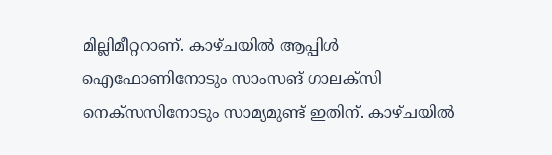മില്ലിമീറ്ററാണ്. കാഴ്ചയില്‍ ആപ്പിള്‍ ഐഫോണിനോടും സാംസങ് ഗാലക്‌സി നെക്‌സസിനോടും സാമ്യമുണ്ട് ഇതിന്. കാഴ്ചയില്‍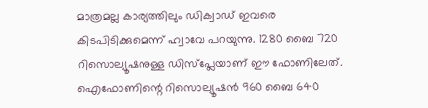മാത്രമല്ല കാര്യത്തിലും ഡിക്വാഡ് ഇവരെ കിടപിടിക്കുമെന്ന് ഹ്വാവേ പറയുന്നു. 1280 ബൈ 720 റിസൊല്യൂഷനുള്ള ഡിസ്‌പ്ലേയാണ് ഈ ഫോണിലേത്. ഐഫോണിന്റെ റിസൊല്യൂഷന്‍ 960 ബൈ 640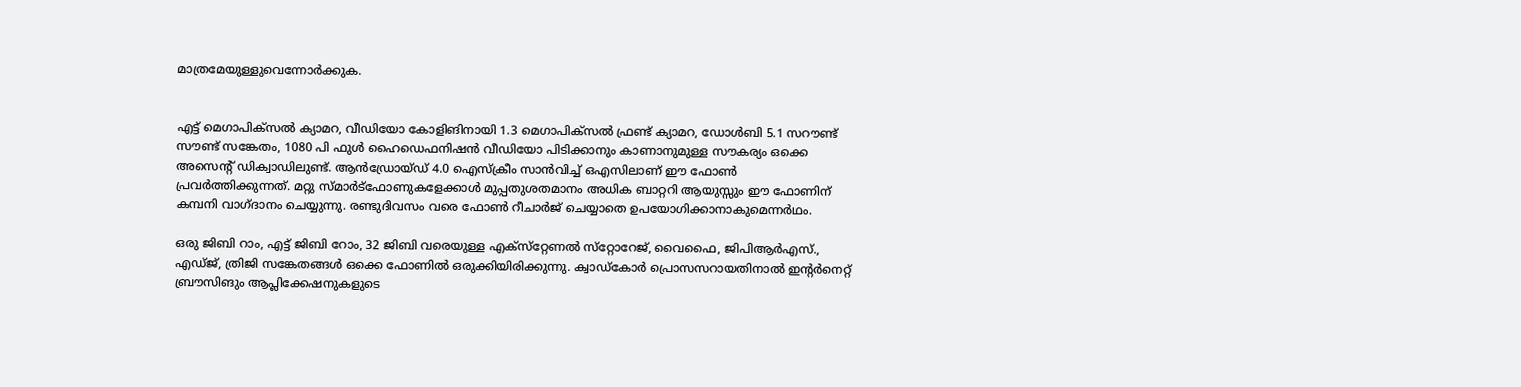മാത്രമേയുള്ളുവെന്നോര്‍ക്കുക.


എട്ട് മെഗാപിക്‌സല്‍ ക്യാമറ, വീഡിയോ കോളിങിനായി 1.3 മെഗാപിക്‌സല്‍ ഫ്രണ്ട് ക്യാമറ, ഡോള്‍ബി 5.1 സറൗണ്ട് സൗണ്ട് സങ്കേതം, 1080 പി ഫുള്‍ ഹൈഡെഫനിഷന്‍ വീഡിയോ പിടിക്കാനും കാണാനുമുള്ള സൗകര്യം ഒക്കെ അസെന്റ് ഡിക്വാഡിലുണ്ട്. ആന്‍ഡ്രോയ്ഡ് 4.0 ഐസ്‌ക്രീം സാന്‍വിച്ച് ഒഎസിലാണ് ഈ ഫോണ്‍ പ്രവര്‍ത്തിക്കുന്നത്. മറ്റു സ്മാര്‍ട്‌ഫോണുകളേക്കാള്‍ മുപ്പതുശതമാനം അധിക ബാറ്ററി ആയുസ്സും ഈ ഫോണിന് കമ്പനി വാഗ്ദാനം ചെയ്യുന്നു. രണ്ടുദിവസം വരെ ഫോണ്‍ റീചാര്‍ജ് ചെയ്യാതെ ഉപയോഗിക്കാനാകുമെന്നര്‍ഥം.

ഒരു ജിബി റാം, എട്ട് ജിബി റോം, 32 ജിബി വരെയുള്ള എക്‌സ്‌റ്റേണല്‍ സ്‌റ്റോറേജ്, വൈഫൈ, ജിപിആര്‍എസ്., എഡ്ജ്, ത്രിജി സങ്കേതങ്ങള്‍ ഒക്കെ ഫോണില്‍ ഒരുക്കിയിരിക്കുന്നു. ക്വാഡ്‌കോര്‍ പ്രൊസസറായതിനാല്‍ ഇന്റര്‍നെറ്റ് ബ്രൗസിങും ആപ്ലിക്കേഷനുകളുടെ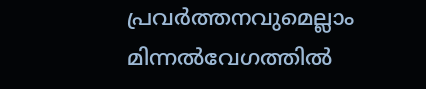പ്രവര്‍ത്തനവുമെല്ലാം മിന്നല്‍വേഗത്തില്‍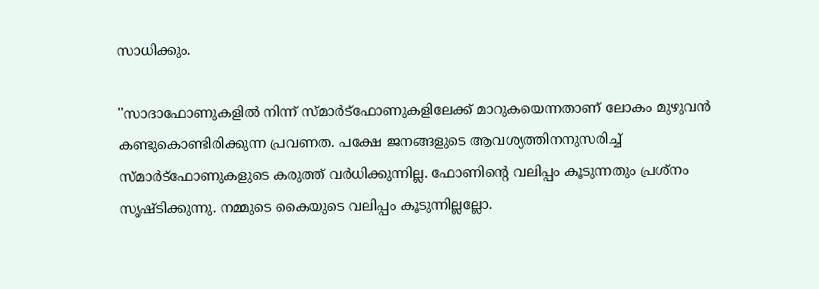സാധിക്കും.

''സാദാഫോണുകളില്‍ നിന്ന് സ്മാര്‍ട്‌ഫോണുകളിലേക്ക് മാറുകയെന്നതാണ് ലോകം മുഴുവന്‍ കണ്ടുകൊണ്ടിരിക്കുന്ന പ്രവണത. പക്ഷേ ജനങ്ങളുടെ ആവശ്യത്തിനനുസരിച്ച് സ്മാര്‍ട്‌ഫോണുകളുടെ കരുത്ത് വര്‍ധിക്കുന്നില്ല. ഫോണിന്റെ വലിപ്പം കൂടുന്നതും പ്രശ്‌നം സൃഷ്ടിക്കുന്നു. നമ്മുടെ കൈയുടെ വലിപ്പം കൂടുന്നില്ലല്ലോ.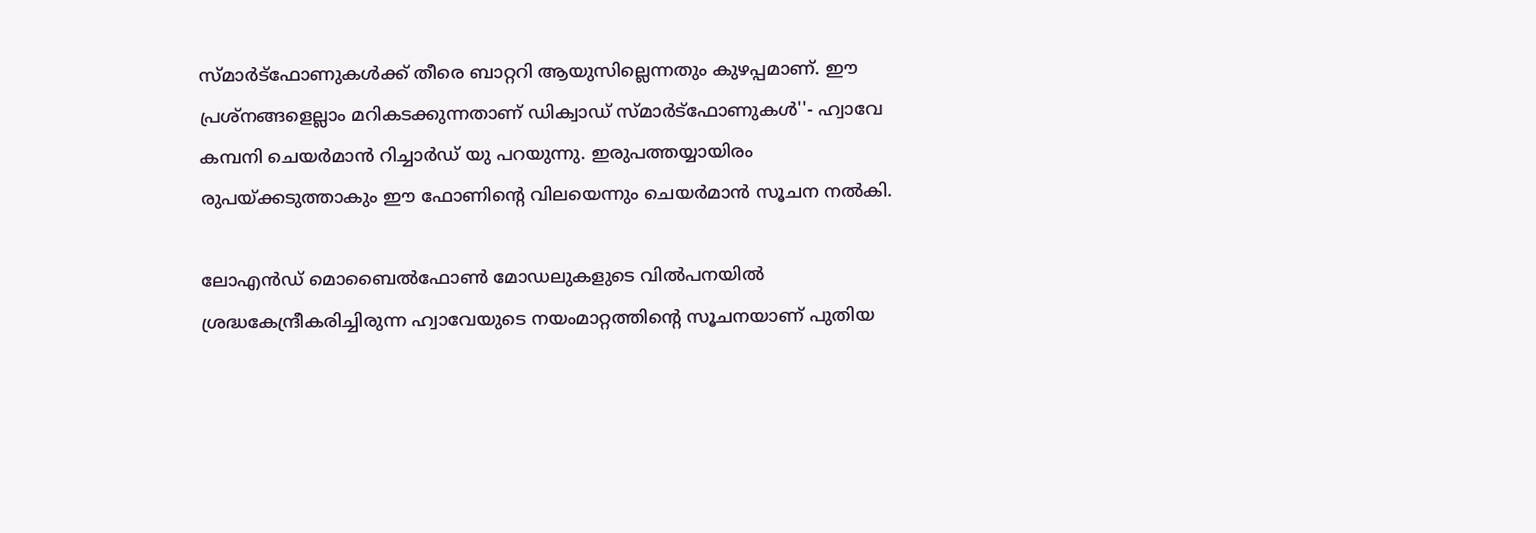സ്മാര്‍ട്‌ഫോണുകള്‍ക്ക് തീരെ ബാറ്ററി ആയുസില്ലെന്നതും കുഴപ്പമാണ്. ഈ പ്രശ്‌നങ്ങളെല്ലാം മറികടക്കുന്നതാണ് ഡിക്വാഡ് സ്മാര്‍ട്‌ഫോണുകള്‍''- ഹ്വാവേ കമ്പനി ചെയര്‍മാന്‍ റിച്ചാര്‍ഡ് യു പറയുന്നു. ഇരുപത്തയ്യായിരം രുപയ്ക്കടുത്താകും ഈ ഫോണിന്റെ വിലയെന്നും ചെയര്‍മാന്‍ സൂചന നല്‍കി.

ലോഎന്‍ഡ് മൊബൈല്‍ഫോണ്‍ മോഡലുകളുടെ വില്‍പനയില്‍ ശ്രദ്ധകേന്ദ്രീകരിച്ചിരുന്ന ഹ്വാവേയുടെ നയംമാറ്റത്തിന്റെ സൂചനയാണ് പുതിയ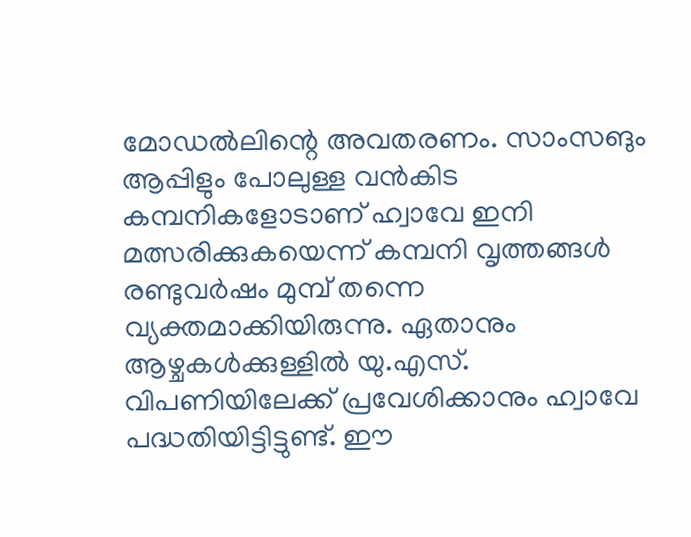മോഡല്‍ലിന്റെ അവതരണം. സാംസങും ആപ്പിളും പോലുള്ള വന്‍കിട കമ്പനികളോടാണ് ഹ്വാവേ ഇനി മത്സരിക്കുകയെന്ന് കമ്പനി വൃത്തങ്ങള്‍ രണ്ടുവര്‍ഷം മുമ്പ് തന്നെ വ്യക്തമാക്കിയിരുന്നു. ഏതാനും ആഴ്ചകള്‍ക്കുള്ളില്‍ യു.എസ്. വിപണിയിലേക്ക് പ്രവേശിക്കാനും ഹ്വാവേ പദ്ധതിയിട്ടിട്ടുണ്ട്. ഈ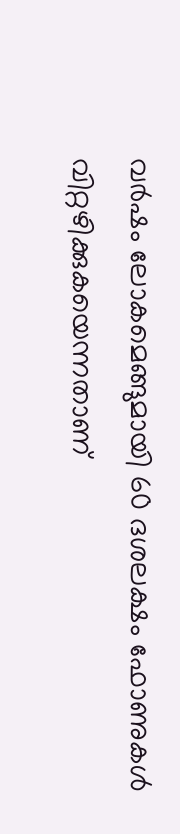വര്‍ഷം ലോകമെങ്ങുമായി 60 ദശലക്ഷം ഫോണുകള്‍ വിറ്റഴിക്കുകയെന്നതാണ്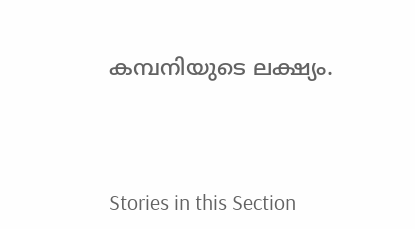കമ്പനിയുടെ ലക്ഷ്യം.




Stories in this Section